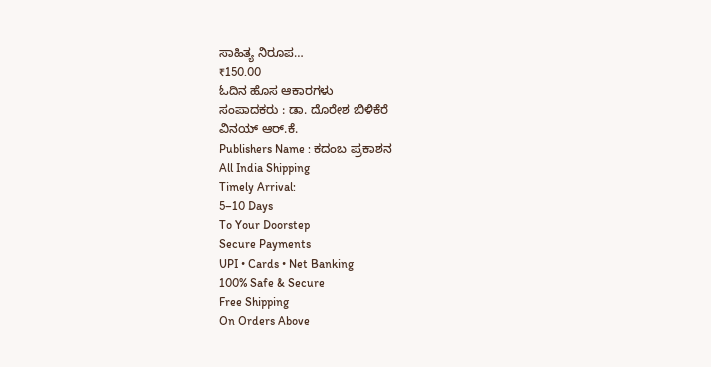ಸಾಹಿತ್ಯ ನಿರೂಪ…
₹150.00
ಓದಿನ ಹೊಸ ಆಕಾರಗಳು
ಸಂಪಾದಕರು : ಡಾ. ದೊರೇಶ ಬಿಳಿಕೆರೆ
ವಿನಯ್ ಆರ್.ಕೆ.
Publishers Name : ಕದಂಬ ಪ್ರಕಾಶನ
All India Shipping
Timely Arrival:
5–10 Days
To Your Doorstep
Secure Payments
UPI • Cards • Net Banking
100% Safe & Secure
Free Shipping
On Orders Above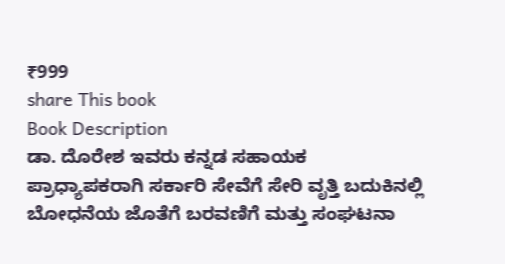₹999
share This book
Book Description
ಡಾ. ದೊರೇಶ ಇವರು ಕನ್ನಡ ಸಹಾಯಕ ಪ್ರಾಧ್ಯಾಪಕರಾಗಿ ಸರ್ಕಾರಿ ಸೇವೆಗೆ ಸೇರಿ ವೃತ್ತಿ ಬದುಕಿನಲ್ಲಿ ಬೋಧನೆಯ ಜೊತೆಗೆ ಬರವಣಿಗೆ ಮತ್ತು ಸಂಘಟನಾ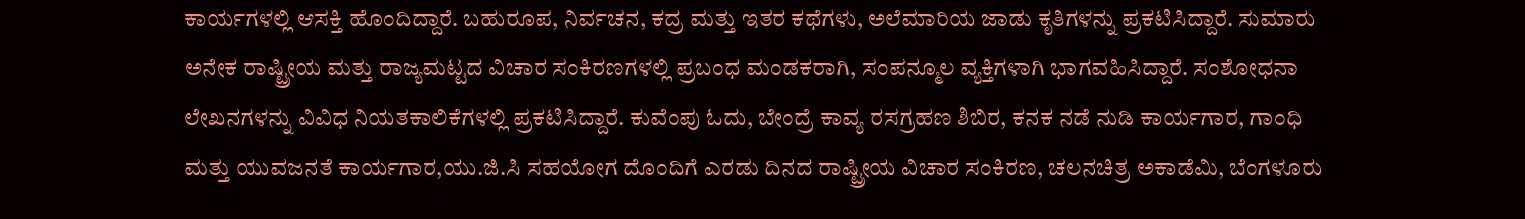ಕಾರ್ಯಗಳಲ್ಲಿ ಆಸಕ್ತಿ ಹೊಂದಿದ್ದಾರೆ. ಬಹುರೂಪ, ನಿರ್ವಚನ, ಕದ್ರ ಮತ್ತು ಇತರ ಕಥೆಗಳು, ಅಲೆಮಾರಿಯ ಜಾಡು ಕೃತಿಗಳನ್ನು ಪ್ರಕಟಿಸಿದ್ದಾರೆ. ಸುಮಾರು ಅನೇಕ ರಾಷ್ಟ್ರೀಯ ಮತ್ತು ರಾಜ್ಯಮಟ್ಟದ ವಿಚಾರ ಸಂಕಿರಣಗಳಲ್ಲಿ ಪ್ರಬಂಧ ಮಂಡಕರಾಗಿ, ಸಂಪನ್ಮೂಲ ವ್ಯಕ್ತಿಗಳಾಗಿ ಭಾಗವಹಿಸಿದ್ದಾರೆ. ಸಂಶೋಧನಾ ಲೇಖನಗಳನ್ನು ವಿವಿಧ ನಿಯತಕಾಲಿಕೆಗಳಲ್ಲಿ ಪ್ರಕಟಿಸಿದ್ದಾರೆ. ಕುವೆಂಪು ಓದು, ಬೇಂದ್ರೆ ಕಾವ್ಯ ರಸಗ್ರಹಣ ಶಿಬಿರ, ಕನಕ ನಡೆ ನುಡಿ ಕಾರ್ಯಗಾರ, ಗಾಂಧಿ ಮತ್ತು ಯುವಜನತೆ ಕಾರ್ಯಗಾರ,ಯು.ಜಿ.ಸಿ ಸಹಯೋಗ ದೊಂದಿಗೆ ಎರಡು ದಿನದ ರಾಷ್ಟ್ರೀಯ ವಿಚಾರ ಸಂಕಿರಣ, ಚಲನಚಿತ್ರ ಅಕಾಡೆಮಿ, ಬೆಂಗಳೂರು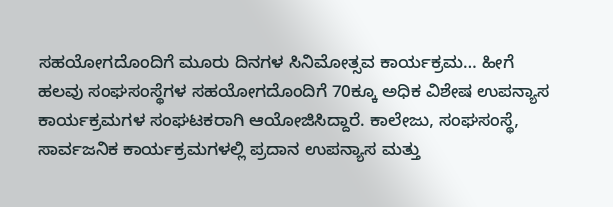ಸಹಯೋಗದೊಂದಿಗೆ ಮೂರು ದಿನಗಳ ಸಿನಿಮೋತ್ಸವ ಕಾರ್ಯಕ್ರಮ… ಹೀಗೆ ಹಲವು ಸಂಘಸಂಸ್ಥೆಗಳ ಸಹಯೋಗದೊಂದಿಗೆ 70ಕ್ಕೂ ಅಧಿಕ ವಿಶೇಷ ಉಪನ್ಯಾಸ ಕಾರ್ಯಕ್ರಮಗಳ ಸಂಘಟಕರಾಗಿ ಆಯೋಜಿಸಿದ್ದಾರೆ. ಕಾಲೇಜು, ಸಂಘಸಂಸ್ಥೆ, ಸಾರ್ವಜನಿಕ ಕಾರ್ಯಕ್ರಮಗಳಲ್ಲಿ ಪ್ರದಾನ ಉಪನ್ಯಾಸ ಮತ್ತು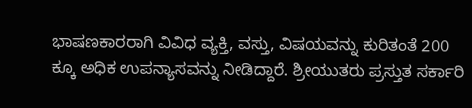ಭಾಷಣಕಾರರಾಗಿ ವಿವಿಧ ವ್ಯಕ್ತಿ, ವಸ್ತು, ವಿಷಯವನ್ನು ಕುರಿತಂತೆ 200 ಕ್ಕೂ ಅಧಿಕ ಉಪನ್ಯಾಸವನ್ನು ನೀಡಿದ್ದಾರೆ. ಶ್ರೀಯುತರು ಪ್ರಸ್ತುತ ಸರ್ಕಾರಿ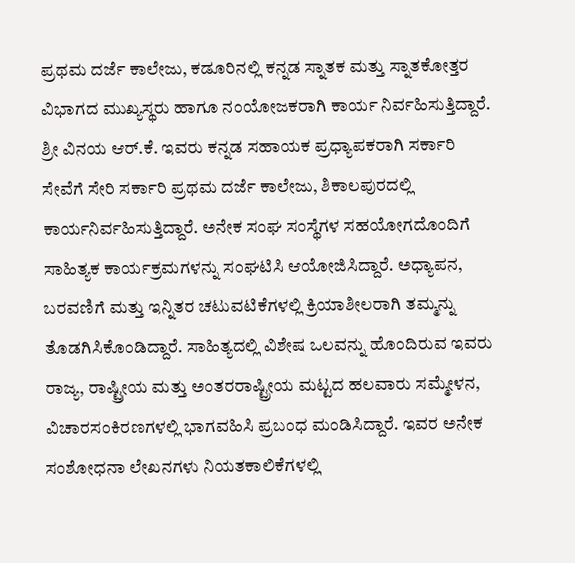ಪ್ರಥಮ ದರ್ಜೆ ಕಾಲೇಜು, ಕಡೂರಿನಲ್ಲಿ ಕನ್ನಡ ಸ್ನಾತಕ ಮತ್ತು ಸ್ನಾತಕೋತ್ತರ ವಿಭಾಗದ ಮುಖ್ಯಸ್ಥರು ಹಾಗೂ ನಂಯೋಜಕರಾಗಿ ಕಾರ್ಯ ನಿರ್ವಹಿಸುತ್ತಿದ್ದಾರೆ.
ಶ್ರೀ ವಿನಯ ಆರ್.ಕೆ. ಇವರು ಕನ್ನಡ ಸಹಾಯಕ ಪ್ರಧ್ಯಾಪಕರಾಗಿ ಸರ್ಕಾರಿ ಸೇವೆಗೆ ಸೇರಿ ಸರ್ಕಾರಿ ಪ್ರಥಮ ದರ್ಜೆ ಕಾಲೇಜು, ಶಿಕಾಲಪುರದಲ್ಲಿ ಕಾರ್ಯನಿರ್ವಹಿಸುತ್ತಿದ್ದಾರೆ. ಅನೇಕ ಸಂಘ ಸಂಸ್ಥೆಗಳ ಸಹಯೋಗದೊಂದಿಗೆ ಸಾಹಿತ್ಯಕ ಕಾರ್ಯಕ್ರಮಗಳನ್ನು ಸಂಘಟಿಸಿ ಆಯೋಜಿಸಿದ್ದಾರೆ. ಅಧ್ಯಾಪನ, ಬರವಣಿಗೆ ಮತ್ತು ಇನ್ನಿತರ ಚಟುವಟಿಕೆಗಳಲ್ಲಿ ಕ್ರಿಯಾಶೀಲರಾಗಿ ತಮ್ಮನ್ನು ತೊಡಗಿಸಿಕೊಂಡಿದ್ದಾರೆ. ಸಾಹಿತ್ಯದಲ್ಲಿ ವಿಶೇಷ ಒಲವನ್ನು ಹೊಂದಿರುವ ಇವರು ರಾಜ್ಯ, ರಾಷ್ಟ್ರೀಯ ಮತ್ತು ಅಂತರರಾಷ್ಟ್ರೀಯ ಮಟ್ಟದ ಹಲವಾರು ಸಮ್ಮೇಳನ, ವಿಚಾರಸಂಕಿರಣಗಳಲ್ಲಿ ಭಾಗವಹಿಸಿ ಪ್ರಬಂಧ ಮಂಡಿಸಿದ್ದಾರೆ. ಇವರ ಅನೇಕ ಸಂಶೋಧನಾ ಲೇಖನಗಳು ನಿಯತಕಾಲಿಕೆಗಳಲ್ಲಿ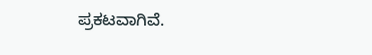ಪ್ರಕಟವಾಗಿವೆ.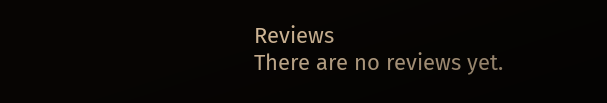Reviews
There are no reviews yet.